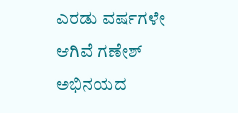ಎರಡು ವರ್ಷಗಳೇ ಆಗಿವೆ ಗಣೇಶ್ ಅಭಿನಯದ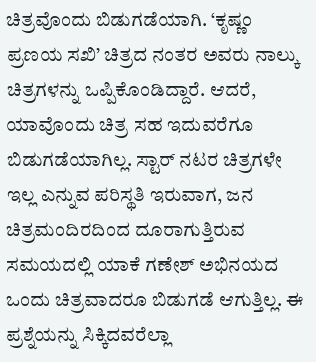ಚಿತ್ರವೊಂದು ಬಿಡುಗಡೆಯಾಗಿ. ‘ಕೃಷ್ಣಂ ಪ್ರಣಯ ಸಖಿ’ ಚಿತ್ರದ ನಂತರ ಅವರು ನಾಲ್ಕು ಚಿತ್ರಗಳನ್ನು ಒಪ್ಪಿಕೊಂಡಿದ್ದಾರೆ. ಆದರೆ, ಯಾವೊಂದು ಚಿತ್ರ ಸಹ ಇದುವರೆಗೂ ಬಿಡುಗಡೆಯಾಗಿಲ್ಲ. ಸ್ಟಾರ್ ನಟರ ಚಿತ್ರಗಳೇ ಇಲ್ಲ ಎನ್ನುವ ಪರಿಸ್ಥತಿ ಇರುವಾಗ, ಜನ ಚಿತ್ರಮಂದಿರದಿಂದ ದೂರಾಗುತ್ತಿರುವ ಸಮಯದಲ್ಲಿ ಯಾಕೆ ಗಣೇಶ್ ಅಭಿನಯದ ಒಂದು ಚಿತ್ರವಾದರೂ ಬಿಡುಗಡೆ ಆಗುತ್ತಿಲ್ಲ. ಈ ಪ್ರಶ್ನೆಯನ್ನು ಸಿಕ್ಕಿದವರೆಲ್ಲಾ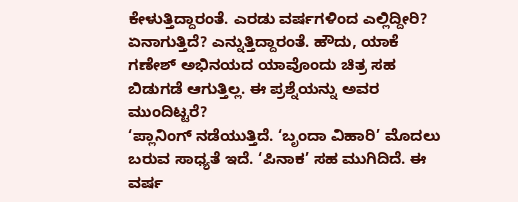ಕೇಳುತ್ತಿದ್ದಾರಂತೆ. ಎರಡು ವರ್ಷಗಳಿಂದ ಎಲ್ಲಿದ್ದೀರಿ? ಏನಾಗುತ್ತಿದೆ? ಎನ್ನುತ್ತಿದ್ದಾರಂತೆ. ಹೌದು, ಯಾಕೆ ಗಣೇಶ್ ಅಭಿನಯದ ಯಾವೊಂದು ಚಿತ್ರ ಸಹ ಬಿಡುಗಡೆ ಆಗುತ್ತಿಲ್ಲ. ಈ ಪ್ರಶ್ನೆಯನ್ನು ಅವರ ಮುಂದಿಟ್ಟರೆ?
‘ಪ್ಲಾನಿಂಗ್ ನಡೆಯುತ್ತಿದೆ. ‘ಬೃಂದಾ ವಿಹಾರಿ’ ಮೊದಲು ಬರುವ ಸಾಧ್ಯತೆ ಇದೆ. ‘ಪಿನಾಕ’ ಸಹ ಮುಗಿದಿದೆ. ಈ ವರ್ಷ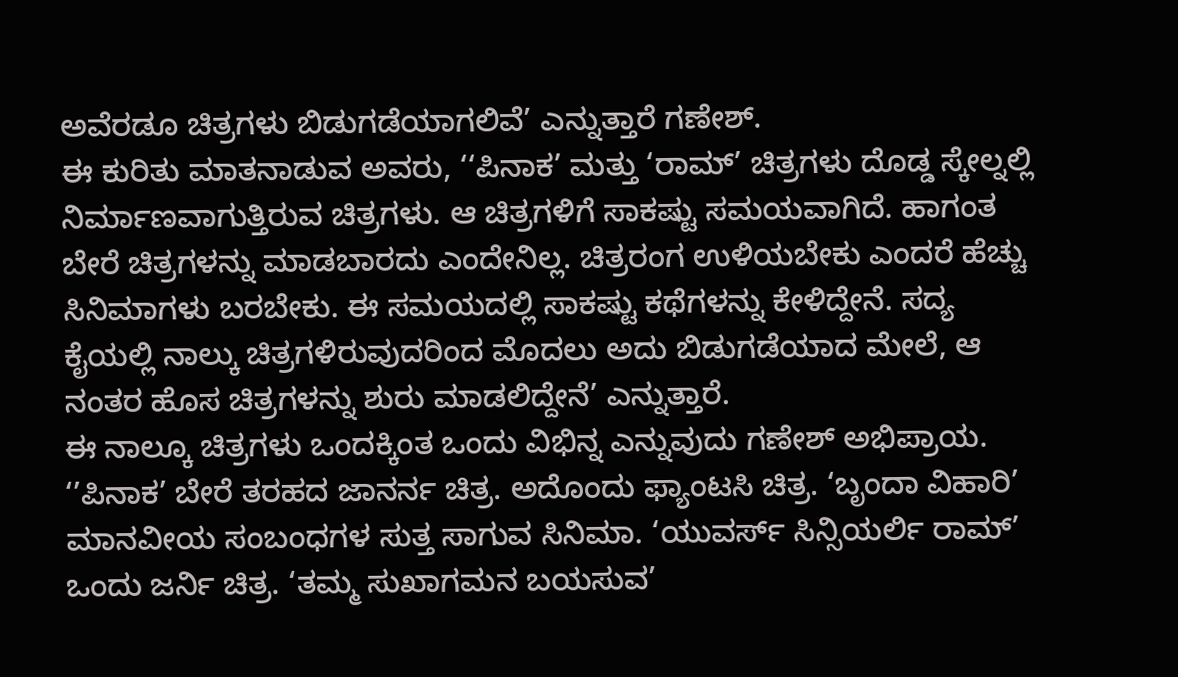ಅವೆರಡೂ ಚಿತ್ರಗಳು ಬಿಡುಗಡೆಯಾಗಲಿವೆ’ ಎನ್ನುತ್ತಾರೆ ಗಣೇಶ್.
ಈ ಕುರಿತು ಮಾತನಾಡುವ ಅವರು, ‘‘ಪಿನಾಕ’ ಮತ್ತು ‘ರಾಮ್’ ಚಿತ್ರಗಳು ದೊಡ್ಡ ಸ್ಕೇಲ್ನಲ್ಲಿ ನಿರ್ಮಾಣವಾಗುತ್ತಿರುವ ಚಿತ್ರಗಳು. ಆ ಚಿತ್ರಗಳಿಗೆ ಸಾಕಷ್ಟು ಸಮಯವಾಗಿದೆ. ಹಾಗಂತ ಬೇರೆ ಚಿತ್ರಗಳನ್ನು ಮಾಡಬಾರದು ಎಂದೇನಿಲ್ಲ. ಚಿತ್ರರಂಗ ಉಳಿಯಬೇಕು ಎಂದರೆ ಹೆಚ್ಚು ಸಿನಿಮಾಗಳು ಬರಬೇಕು. ಈ ಸಮಯದಲ್ಲಿ ಸಾಕಷ್ಟು ಕಥೆಗಳನ್ನು ಕೇಳಿದ್ದೇನೆ. ಸದ್ಯ ಕೈಯಲ್ಲಿ ನಾಲ್ಕು ಚಿತ್ರಗಳಿರುವುದರಿಂದ ಮೊದಲು ಅದು ಬಿಡುಗಡೆಯಾದ ಮೇಲೆ, ಆ ನಂತರ ಹೊಸ ಚಿತ್ರಗಳನ್ನು ಶುರು ಮಾಡಲಿದ್ದೇನೆ’ ಎನ್ನುತ್ತಾರೆ.
ಈ ನಾಲ್ಕೂ ಚಿತ್ರಗಳು ಒಂದಕ್ಕಿಂತ ಒಂದು ವಿಭಿನ್ನ ಎನ್ನುವುದು ಗಣೇಶ್ ಅಭಿಪ್ರಾಯ. ‘’ಪಿನಾಕ’ ಬೇರೆ ತರಹದ ಜಾನರ್ನ ಚಿತ್ರ. ಅದೊಂದು ಫ್ಯಾಂಟಸಿ ಚಿತ್ರ. ‘ಬೃಂದಾ ವಿಹಾರಿ’ ಮಾನವೀಯ ಸಂಬಂಧಗಳ ಸುತ್ತ ಸಾಗುವ ಸಿನಿಮಾ. ‘ಯುವರ್ಸ್ ಸಿನ್ಸಿಯರ್ಲಿ ರಾಮ್’ ಒಂದು ಜರ್ನಿ ಚಿತ್ರ. ‘ತಮ್ಮ ಸುಖಾಗಮನ ಬಯಸುವ’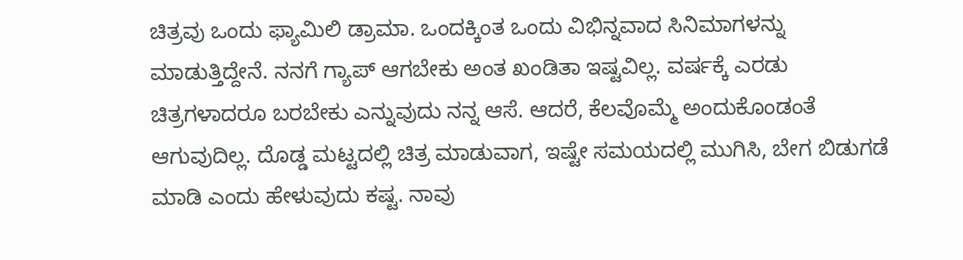ಚಿತ್ರವು ಒಂದು ಫ್ಯಾಮಿಲಿ ಡ್ರಾಮಾ. ಒಂದಕ್ಕಿಂತ ಒಂದು ವಿಭಿನ್ನವಾದ ಸಿನಿಮಾಗಳನ್ನು ಮಾಡುತ್ತಿದ್ದೇನೆ. ನನಗೆ ಗ್ಯಾಪ್ ಆಗಬೇಕು ಅಂತ ಖಂಡಿತಾ ಇಷ್ಟವಿಲ್ಲ. ವರ್ಷಕ್ಕೆ ಎರಡು ಚಿತ್ರಗಳಾದರೂ ಬರಬೇಕು ಎನ್ನುವುದು ನನ್ನ ಆಸೆ. ಆದರೆ, ಕೆಲವೊಮ್ಮೆ ಅಂದುಕೊಂಡಂತೆ ಆಗುವುದಿಲ್ಲ. ದೊಡ್ಡ ಮಟ್ಟದಲ್ಲಿ ಚಿತ್ರ ಮಾಡುವಾಗ, ಇಷ್ಟೇ ಸಮಯದಲ್ಲಿ ಮುಗಿಸಿ, ಬೇಗ ಬಿಡುಗಡೆ ಮಾಡಿ ಎಂದು ಹೇಳುವುದು ಕಷ್ಟ. ನಾವು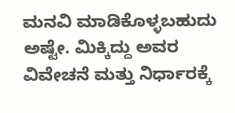ಮನವಿ ಮಾಡಿಕೊಳ್ಳಬಹುದು ಅಷ್ಟೇ. ಮಿಕ್ಕಿದ್ದು ಅವರ ವಿವೇಚನೆ ಮತ್ತು ನಿರ್ಧಾರಕ್ಕೆ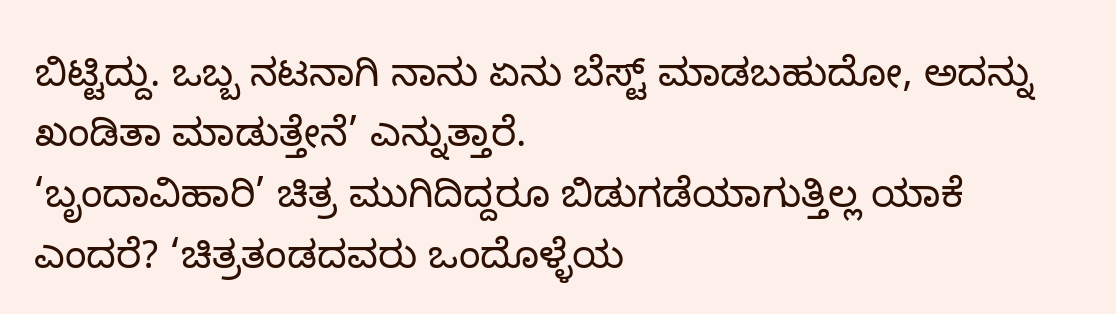ಬಿಟ್ಟಿದ್ದು. ಒಬ್ಬ ನಟನಾಗಿ ನಾನು ಏನು ಬೆಸ್ಟ್ ಮಾಡಬಹುದೋ, ಅದನ್ನು ಖಂಡಿತಾ ಮಾಡುತ್ತೇನೆ’ ಎನ್ನುತ್ತಾರೆ.
‘ಬೃಂದಾವಿಹಾರಿ’ ಚಿತ್ರ ಮುಗಿದಿದ್ದರೂ ಬಿಡುಗಡೆಯಾಗುತ್ತಿಲ್ಲ ಯಾಕೆ ಎಂದರೆ? ‘ಚಿತ್ರತಂಡದವರು ಒಂದೊಳ್ಳೆಯ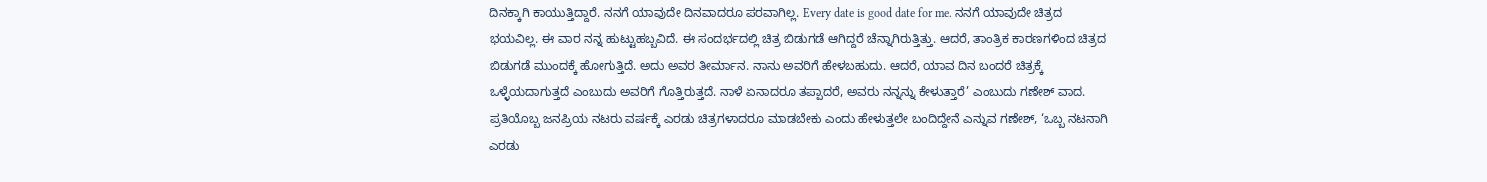ದಿನಕ್ಕಾಗಿ ಕಾಯುತ್ತಿದ್ದಾರೆ. ನನಗೆ ಯಾವುದೇ ದಿನವಾದರೂ ಪರವಾಗಿಲ್ಲ. Every date is good date for me. ನನಗೆ ಯಾವುದೇ ಚಿತ್ರದ ಭಯವಿಲ್ಲ. ಈ ವಾರ ನನ್ನ ಹುಟ್ಟುಹಬ್ಬವಿದೆ. ಈ ಸಂದರ್ಭದಲ್ಲಿ ಚಿತ್ರ ಬಿಡುಗಡೆ ಆಗಿದ್ದರೆ ಚೆನ್ನಾಗಿರುತ್ತಿತ್ತು. ಆದರೆ, ತಾಂತ್ರಿಕ ಕಾರಣಗಳಿಂದ ಚಿತ್ರದ ಬಿಡುಗಡೆ ಮುಂದಕ್ಕೆ ಹೋಗುತ್ತಿದೆ. ಅದು ಅವರ ತೀರ್ಮಾನ. ನಾನು ಅವರಿಗೆ ಹೇಳಬಹುದು. ಆದರೆ, ಯಾವ ದಿನ ಬಂದರೆ ಚಿತ್ರಕ್ಕೆ ಒಳ್ಳೆಯದಾಗುತ್ತದೆ ಎಂಬುದು ಅವರಿಗೆ ಗೊತ್ತಿರುತ್ತದೆ. ನಾಳೆ ಏನಾದರೂ ತಪ್ಪಾದರೆ, ಅವರು ನನ್ನನ್ನು ಕೇಳುತ್ತಾರೆ’ ಎಂಬುದು ಗಣೇಶ್ ವಾದ.
ಪ್ರತಿಯೊಬ್ಬ ಜನಪ್ರಿಯ ನಟರು ವರ್ಷಕ್ಕೆ ಎರಡು ಚಿತ್ರಗಳಾದರೂ ಮಾಡಬೇಕು ಎಂದು ಹೇಳುತ್ತಲೇ ಬಂದಿದ್ದೇನೆ ಎನ್ನುವ ಗಣೇಶ್, ‘ಒಬ್ಬ ನಟನಾಗಿ ಎರಡು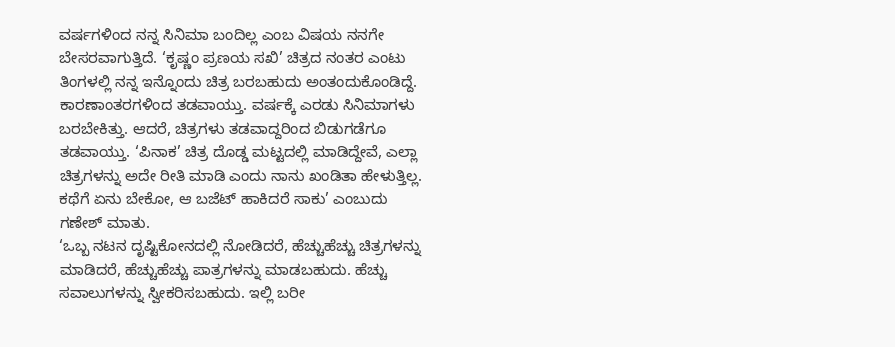ವರ್ಷಗಳಿಂದ ನನ್ನ ಸಿನಿಮಾ ಬಂದಿಲ್ಲ ಎಂಬ ವಿಷಯ ನನಗೇ ಬೇಸರವಾಗುತ್ತಿದೆ. ‘ಕೃಷ್ಣಂ ಪ್ರಣಯ ಸಖಿ’ ಚಿತ್ರದ ನಂತರ ಎಂಟು ತಿಂಗಳಲ್ಲಿ ನನ್ನ ಇನ್ನೊಂದು ಚಿತ್ರ ಬರಬಹುದು ಅಂತಂದುಕೊಂಡಿದ್ದೆ. ಕಾರಣಾಂತರಗಳಿಂದ ತಡವಾಯ್ತು. ವರ್ಷಕ್ಕೆ ಎರಡು ಸಿನಿಮಾಗಳು ಬರಬೇಕಿತ್ತು. ಆದರೆ, ಚಿತ್ರಗಳು ತಡವಾದ್ದರಿಂದ ಬಿಡುಗಡೆಗೂ ತಡವಾಯ್ತು. ‘ಪಿನಾಕ’ ಚಿತ್ರ ದೊಡ್ಡ ಮಟ್ಟದಲ್ಲಿ ಮಾಡಿದ್ದೇವೆ, ಎಲ್ಲಾ ಚಿತ್ರಗಳನ್ನು ಅದೇ ರೀತಿ ಮಾಡಿ ಎಂದು ನಾನು ಖಂಡಿತಾ ಹೇಳುತ್ತಿಲ್ಲ. ಕಥೆಗೆ ಏನು ಬೇಕೋ, ಆ ಬಜೆಟ್ ಹಾಕಿದರೆ ಸಾಕು’ ಎಂಬುದು ಗಣೇಶ್ ಮಾತು.
‘ಒಬ್ಬ ನಟನ ದೃಷ್ಟಿಕೋನದಲ್ಲಿ ನೋಡಿದರೆ, ಹೆಚ್ಚುಹೆಚ್ಚು ಚಿತ್ರಗಳನ್ನು ಮಾಡಿದರೆ, ಹೆಚ್ಚುಹೆಚ್ಚು ಪಾತ್ರಗಳನ್ನು ಮಾಡಬಹುದು. ಹೆಚ್ಚು ಸವಾಲುಗಳನ್ನು ಸ್ವೀಕರಿಸಬಹುದು. ಇಲ್ಲಿ ಬರೀ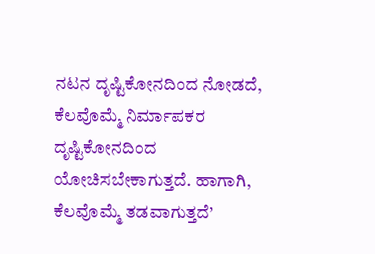ನಟನ ದೃಷ್ಟಿಕೋನದಿಂದ ನೋಡದೆ, ಕೆಲವೊಮ್ಮೆ ನಿರ್ಮಾಪಕರ ದೃಷ್ಟಿಕೋನದಿಂದ ಯೋಚಿಸಬೇಕಾಗುತ್ತದೆ. ಹಾಗಾಗಿ, ಕೆಲವೊಮ್ಮೆ ತಡವಾಗುತ್ತದೆ’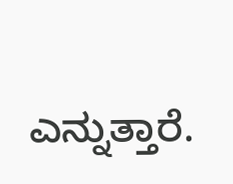ಎನ್ನುತ್ತಾರೆ.